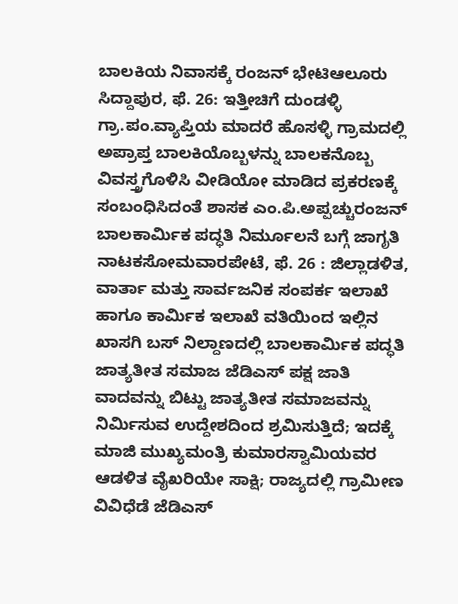ಬಾಲಕಿಯ ನಿವಾಸಕ್ಕೆ ರಂಜನ್ ಭೇಟಿಆಲೂರು ಸಿದ್ದಾಪುರ, ಫೆ. 26: ಇತ್ತೀಚಿಗೆ ದುಂಡಳ್ಳಿ ಗ್ರಾ.ಪಂ.ವ್ಯಾಪ್ತಿಯ ಮಾದರೆ ಹೊಸಳ್ಳಿ ಗ್ರಾಮದಲ್ಲಿ ಅಪ್ರಾಪ್ತ ಬಾಲಕಿಯೊಬ್ಬಳನ್ನು ಬಾಲಕನೊಬ್ಬ ವಿವಸ್ತ್ರಗೊಳಿಸಿ ವೀಡಿಯೋ ಮಾಡಿದ ಪ್ರಕರಣಕ್ಕೆ ಸಂಬಂಧಿಸಿದಂತೆ ಶಾಸಕ ಎಂ.ಪಿ.ಅಪ್ಪಚ್ಚುರಂಜನ್
ಬಾಲಕಾರ್ಮಿಕ ಪದ್ಧತಿ ನಿರ್ಮೂಲನೆ ಬಗ್ಗೆ ಜಾಗೃತಿ ನಾಟಕಸೋಮವಾರಪೇಟೆ, ಫೆ. 26 : ಜಿಲ್ಲಾಡಳಿತ, ವಾರ್ತಾ ಮತ್ತು ಸಾರ್ವಜನಿಕ ಸಂಪರ್ಕ ಇಲಾಖೆ ಹಾಗೂ ಕಾರ್ಮಿಕ ಇಲಾಖೆ ವತಿಯಿಂದ ಇಲ್ಲಿನ ಖಾಸಗಿ ಬಸ್ ನಿಲ್ದಾಣದಲ್ಲಿ ಬಾಲಕಾರ್ಮಿಕ ಪದ್ಧತಿ
ಜಾತ್ಯತೀತ ಸಮಾಜ ಜೆಡಿಎಸ್ ಪಕ್ಷ ಜಾತಿ ವಾದವನ್ನು ಬಿಟ್ಟು ಜಾತ್ಯತೀತ ಸಮಾಜವನ್ನು ನಿರ್ಮಿಸುವ ಉದ್ದೇಶದಿಂದ ಶ್ರಮಿಸುತ್ತಿದೆ; ಇದಕ್ಕೆ ಮಾಜಿ ಮುಖ್ಯಮಂತ್ರಿ ಕುಮಾರಸ್ವಾಮಿಯವರ ಆಡಳಿತ ವೈಖರಿಯೇ ಸಾಕ್ಷಿ; ರಾಜ್ಯದಲ್ಲಿ ಗ್ರಾಮೀಣ
ವಿವಿಧೆಡೆ ಜೆಡಿಎಸ್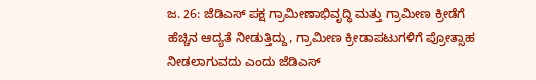ಜ. 26: ಜೆಡಿಎಸ್ ಪಕ್ಷ ಗ್ರಾಮೀಣಾಭಿವೃದ್ಧಿ ಮತ್ತು ಗ್ರಾಮೀಣ ಕ್ರೀಡೆಗೆ ಹೆಚ್ಚಿನ ಆದ್ಯತೆ ನೀಡುತ್ತಿದ್ದು, ಗ್ರಾಮೀಣ ಕ್ರೀಡಾಪಟುಗಳಿಗೆ ಪ್ರೋತ್ಸಾಹ ನೀಡಲಾಗುವದು ಎಂದು ಜೆಡಿಎಸ್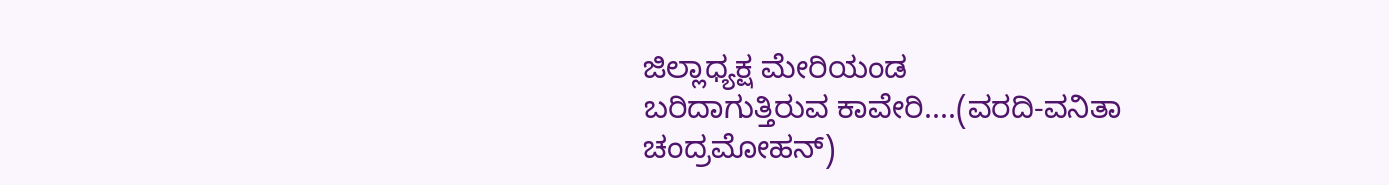ಜಿಲ್ಲಾಧ್ಯಕ್ಷ ಮೇರಿಯಂಡ
ಬರಿದಾಗುತ್ತಿರುವ ಕಾವೇರಿ....(ವರದಿ-ವನಿತಾ ಚಂದ್ರಮೋಹನ್)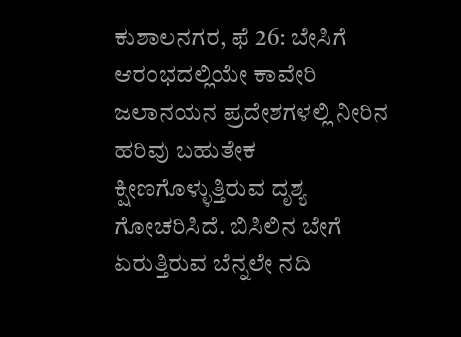ಕುಶಾಲನಗರ, ಫೆ 26: ಬೇಸಿಗೆ ಆರಂಭದಲ್ಲಿಯೇ ಕಾವೇರಿ ಜಲಾನಯನ ಪ್ರದೇಶಗಳಲ್ಲಿ ನೀರಿನ ಹರಿವು ಬಹುತೇಕ ಕ್ಷೀಣಗೊಳ್ಳುತ್ತಿರುವ ದೃಶ್ಯ ಗೋಚರಿಸಿದೆ. ಬಿಸಿಲಿನ ಬೇಗೆ ಏರುತ್ತಿರುವ ಬೆನ್ನಲೇ ನದಿ